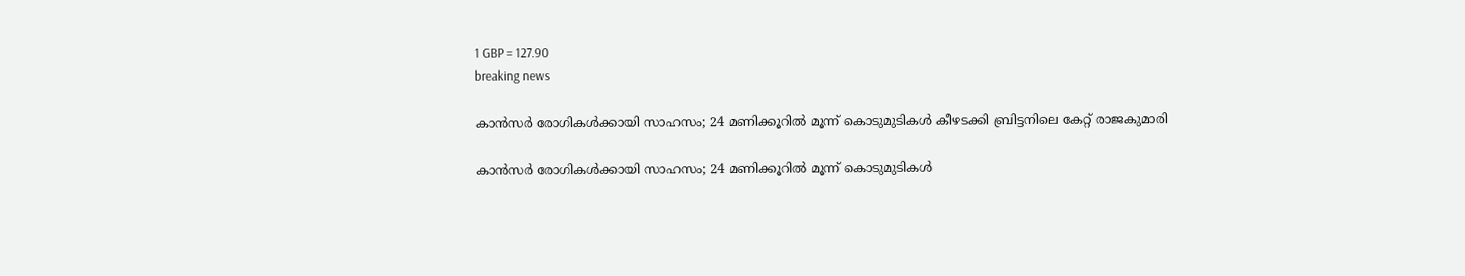1 GBP = 127.90
breaking news

കാന്‍സര്‍ രോഗികള്‍ക്കായി സാഹസം; 24 മണിക്കൂറില്‍ മൂന്ന് കൊടുമുടികള്‍ കീഴടക്കി ബ്രിട്ടനിലെ കേറ്റ് രാജകുമാരി

കാന്‍സര്‍ രോഗികള്‍ക്കായി സാഹസം; 24 മണിക്കൂറില്‍ മൂന്ന് കൊടുമുടികള്‍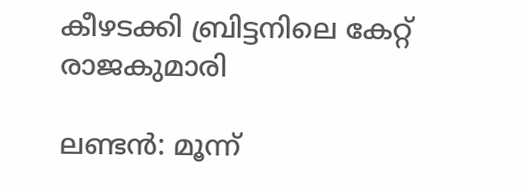കീഴടക്കി ബ്രിട്ടനിലെ കേറ്റ് രാജകുമാരി

ലണ്ടന്‍: മൂന്ന്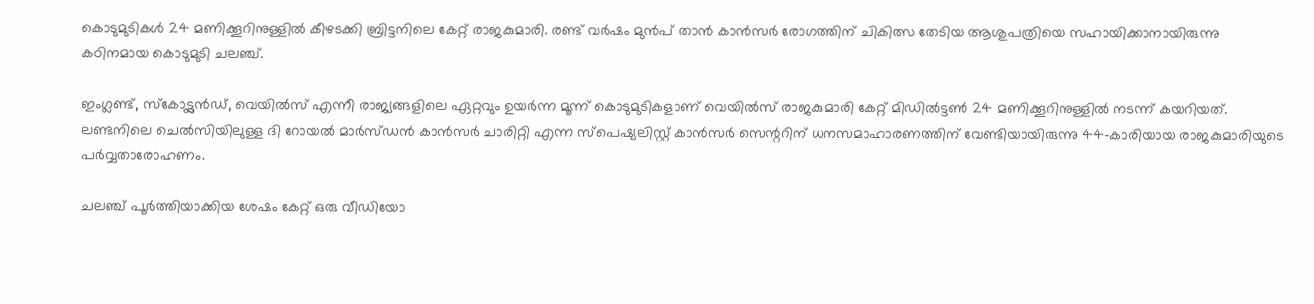കൊടുമുടികള്‍ 24 മണിക്കൂറിനുള്ളില്‍ കീഴടക്കി ബ്രിട്ടനിലെ കേറ്റ് രാജകുമാരി. രണ്ട് വര്‍ഷം മുന്‍പ് താന്‍ കാന്‍സര്‍ രോഗത്തിന് ചികിത്സ തേടിയ ആശുപത്രിയെ സഹായിക്കാനായിരുന്നു കഠിനമായ കൊടുമുടി ചലഞ്ച്.

ഇംഗ്ലണ്ട്, സ്‌കോട്ട്ലന്‍ഡ്, വെയില്‍സ് എന്നീ രാജ്യങ്ങളിലെ ഏറ്റവും ഉയര്‍ന്ന മൂന്ന് കൊടുമുടികളാണ് വെയില്‍സ് രാജകുമാരി കേറ്റ് മിഡില്‍ട്ടണ്‍ 24 മണിക്കൂറിനുള്ളില്‍ നടന്ന് കയറിയത്. ലണ്ടനിലെ ചെല്‍സിയിലുള്ള ദി റോയല്‍ മാര്‍സ്ഡന്‍ കാന്‍സര്‍ ചാരിറ്റി എന്ന സ്‌പെഷ്യലിസ്റ്റ് കാന്‍സര്‍ സെന്ററിന് ധനസമാഹാരണത്തിന് വേണ്ടിയായിരുന്നു 44-കാരിയായ രാജകുമാരിയുടെ പര്‍വ്വതാരോഹണം.

ചലഞ്ച് പൂര്‍ത്തിയാക്കിയ ശേഷം കേറ്റ് ഒരു വീഡിയോ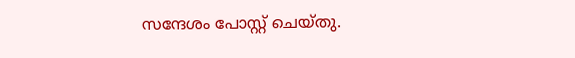സന്ദേശം പോസ്റ്റ് ചെയ്തു.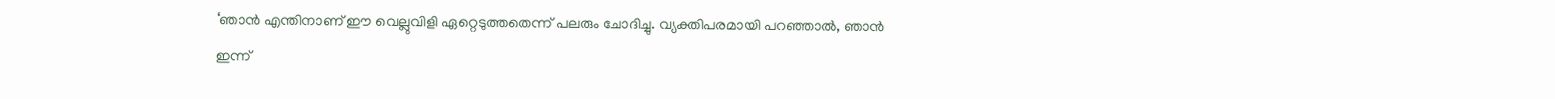‘ഞാന്‍ എന്തിനാണ് ഈ വെല്ലുവിളി ഏറ്റെടുത്തതെന്ന് പലരും ചോദിച്ചു. വ്യക്തിപരമായി പറഞ്ഞാല്‍, ഞാന്‍ ഇന്ന്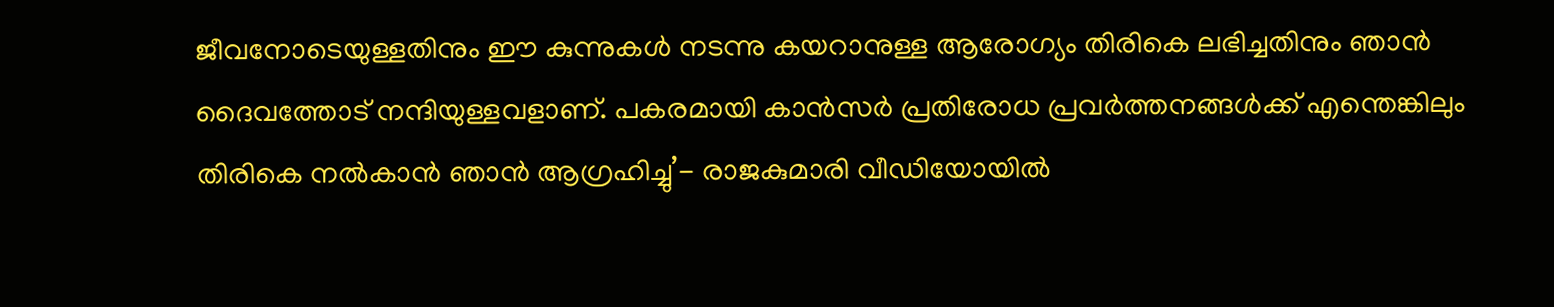ജീവനോടെയുള്ളതിനും ഈ കുന്നുകള്‍ നടന്നു കയറാനുള്ള ആരോഗ്യം തിരികെ ലഭിച്ചതിനും ഞാന്‍ ദൈവത്തോട് നന്ദിയുള്ളവളാണ്. പകരമായി കാന്‍സര്‍ പ്രതിരോധ പ്രവര്‍ത്തനങ്ങള്‍ക്ക് എന്തെങ്കിലും തിരികെ നല്‍കാന്‍ ഞാന്‍ ആഗ്രഹിച്ചു’- രാജകുമാരി വീഡിയോയില്‍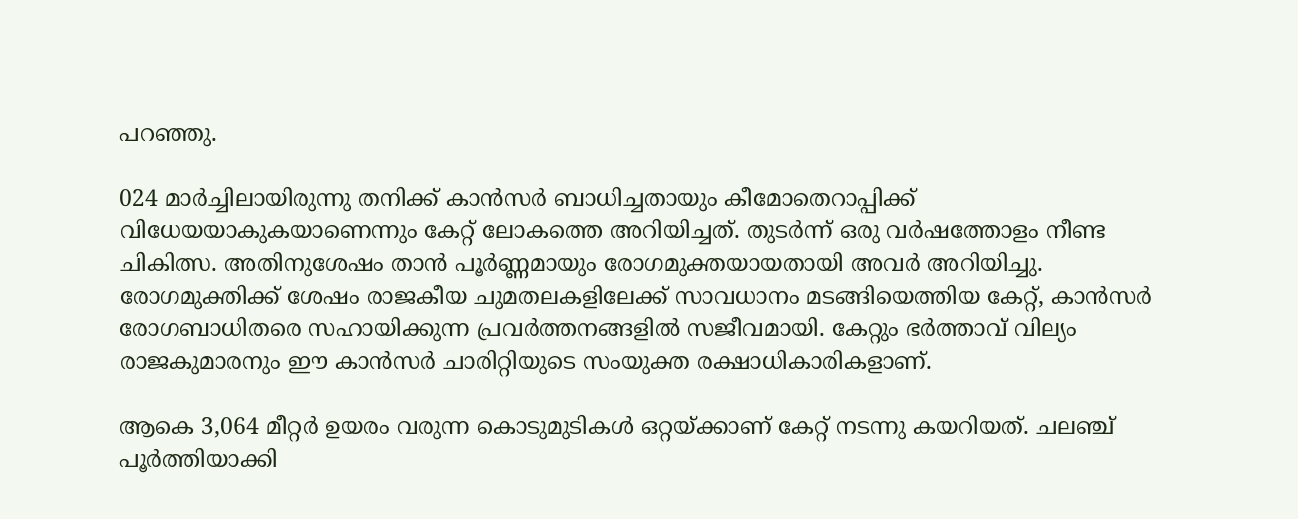പറഞ്ഞു.

024 മാര്‍ച്ചിലായിരുന്നു തനിക്ക് കാന്‍സര്‍ ബാധിച്ചതായും കീമോതെറാപ്പിക്ക് വിധേയയാകുകയാണെന്നും കേറ്റ് ലോകത്തെ അറിയിച്ചത്. തുടര്‍ന്ന് ഒരു വര്‍ഷത്തോളം നീണ്ട ചികിത്സ. അതിനുശേഷം താന്‍ പൂര്‍ണ്ണമായും രോഗമുക്തയായതായി അവര്‍ അറിയിച്ചു. രോഗമുക്തിക്ക് ശേഷം രാജകീയ ചുമതലകളിലേക്ക് സാവധാനം മടങ്ങിയെത്തിയ കേറ്റ്, കാന്‍സര്‍ രോഗബാധിതരെ സഹായിക്കുന്ന പ്രവര്‍ത്തനങ്ങളില്‍ സജീവമായി. കേറ്റും ഭര്‍ത്താവ് വില്യം രാജകുമാരനും ഈ കാന്‍സര്‍ ചാരിറ്റിയുടെ സംയുക്ത രക്ഷാധികാരികളാണ്.

ആകെ 3,064 മീറ്റര്‍ ഉയരം വരുന്ന കൊടുമുടികള്‍ ഒറ്റയ്ക്കാണ് കേറ്റ് നടന്നു കയറിയത്. ചലഞ്ച് പൂര്‍ത്തിയാക്കി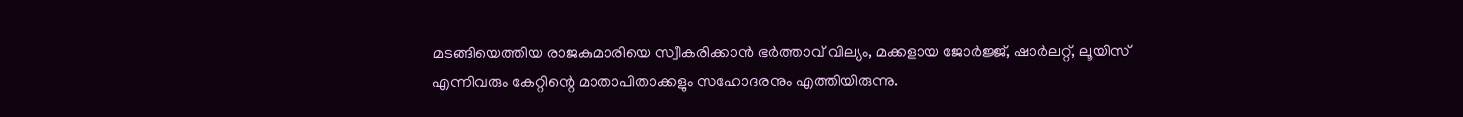മടങ്ങിയെത്തിയ രാജകുമാരിയെ സ്വീകരിക്കാന്‍ ഭര്‍ത്താവ് വില്യം, മക്കളായ ജോര്‍ജ്ജ്, ഷാര്‍ലറ്റ്, ലൂയിസ് എന്നിവരും കേറ്റിന്റെ മാതാപിതാക്കളും സഹോദരനും എത്തിയിരുന്നു.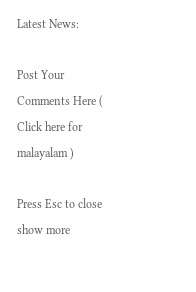Latest News:

Post Your Comments Here ( Click here for malayalam )

Press Esc to close
show more